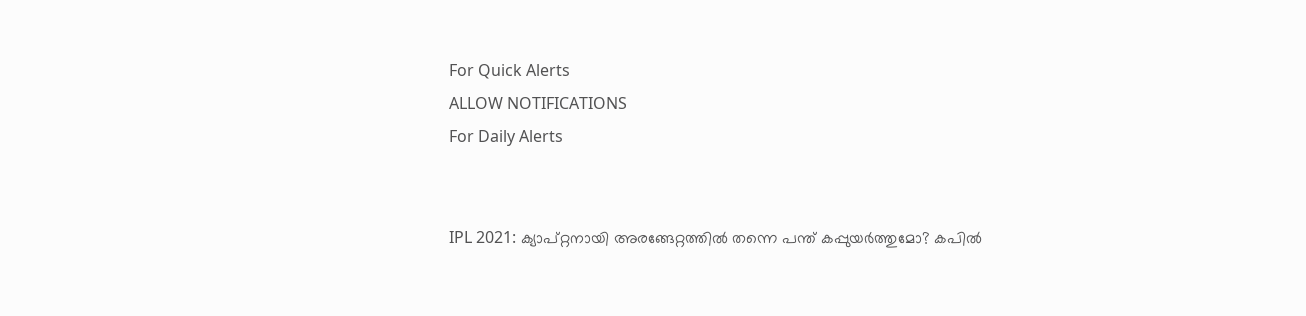For Quick Alerts
ALLOW NOTIFICATIONS
For Daily Alerts


IPL 2021: ക്യാപ്റ്റനായി അരങ്ങേറ്റത്തില്‍ തന്നെ പന്ത് കപ്പുയര്‍ത്തുമോ? കപില്‍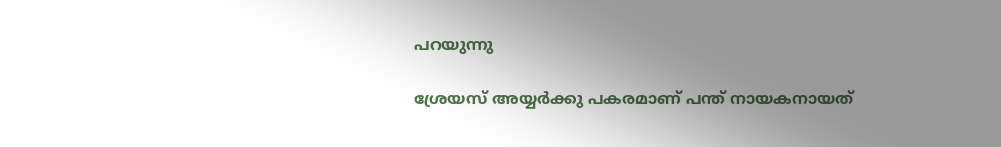പറയുന്നു

ശ്രേയസ് അയ്യര്‍ക്കു പകരമാണ് പന്ത് നായകനായത്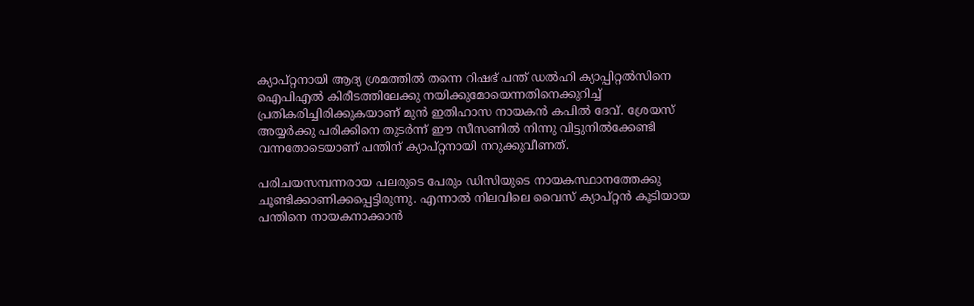ക്യാപ്റ്റനായി ആദ്യ ശ്രമത്തില്‍ തന്നെ റിഷഭ് പന്ത് ഡല്‍ഹി ക്യാപ്പിറ്റല്‍സിനെ ഐപിഎല്‍ കിരീടത്തിലേക്കു നയിക്കുമോയെന്നതിനെക്കുറിച്ച് പ്രതികരിച്ചിരിക്കുകയാണ് മുന്‍ ഇതിഹാസ നായകന്‍ കപില്‍ ദേവ്. ശ്രേയസ് അയ്യര്‍ക്കു പരിക്കിനെ തുടര്‍ന്ന് ഈ സീസണില്‍ നിന്നു വിട്ടുനില്‍ക്കേണ്ടി വന്നതോടെയാണ് പന്തിന് ക്യാപ്റ്റനായി നറുക്കുവീണത്.

പരിചയസമ്പന്നരായ പലരുടെ പേരും ഡിസിയുടെ നായകസ്ഥാനത്തേക്കു ചൂണ്ടിക്കാണിക്കപ്പെട്ടിരുന്നു. എന്നാല്‍ നിലവിലെ വൈസ് ക്യാപ്റ്റന്‍ കൂടിയായ പന്തിനെ നായകനാക്കാന്‍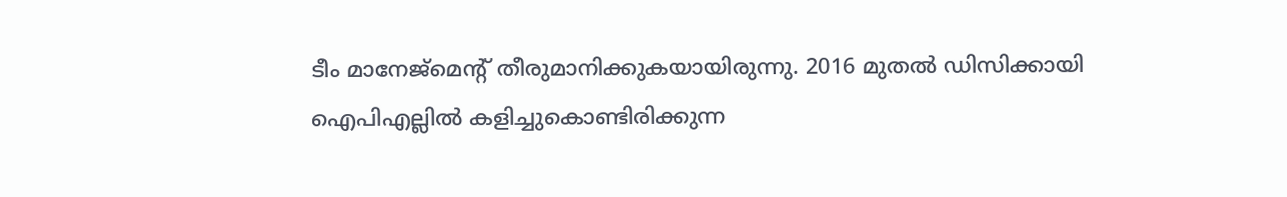ടീം മാനേജ്‌മെന്റ് തീരുമാനിക്കുകയായിരുന്നു. 2016 മുതല്‍ ഡിസിക്കായി ഐപിഎല്ലില്‍ കളിച്ചുകൊണ്ടിരിക്കുന്ന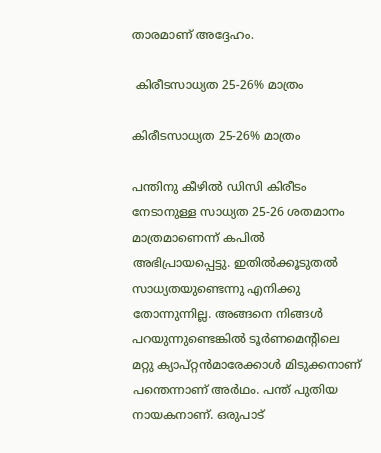താരമാണ് അദ്ദേഹം.

 കിരീടസാധ്യത 25-26% മാത്രം

കിരീടസാധ്യത 25-26% മാത്രം

പന്തിനു കീഴില്‍ ഡിസി കിരീടം നേടാനുള്ള സാധ്യത 25-26 ശതമാനം മാത്രമാണെന്ന് കപില്‍ അഭിപ്രായപ്പെട്ടു. ഇതില്‍ക്കൂടുതല്‍ സാധ്യതയുണ്ടെന്നു എനിക്കു തോന്നുന്നില്ല. അങ്ങനെ നിങ്ങള്‍ പറയുന്നുണ്ടെങ്കില്‍ ടൂര്‍ണമെന്റിലെ മറ്റു ക്യാപ്റ്റന്‍മാരേക്കാള്‍ മിടുക്കനാണ് പന്തെന്നാണ് അര്‍ഥം. പന്ത് പുതിയ നായകനാണ്. ഒരുപാട്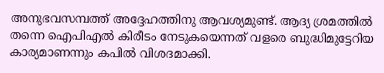അനുഭവസമ്പത്ത് അദ്ദേഹത്തിനു ആവശ്യമുണ്ട്. ആദ്യ ശ്രമത്തില്‍ തന്നെ ഐപിഎല്‍ കിരീടം നേടുകയെന്നത് വളരെ ബുദ്ധിമുട്ടേറിയ കാര്യമാണന്നും കപില്‍ വിശദമാക്കി.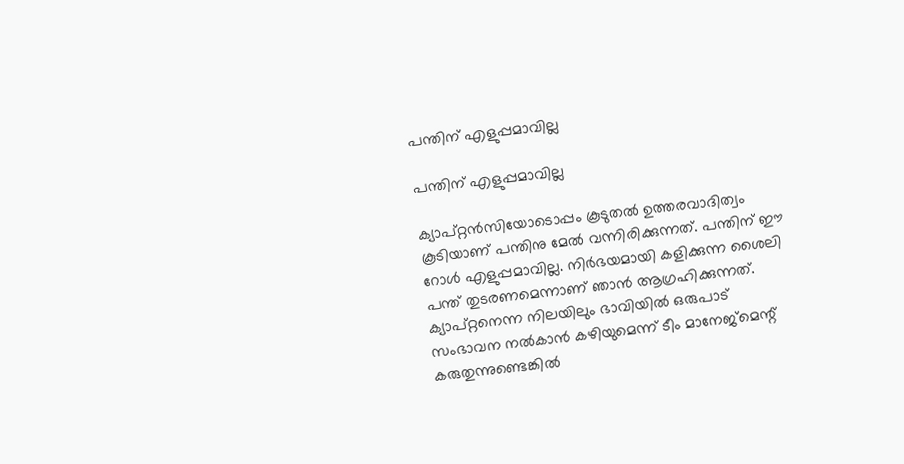പന്തിന് എളുപ്പമാവില്ല

പന്തിന് എളുപ്പമാവില്ല

ക്യാപ്റ്റന്‍സിയോടൊപ്പം കൂടുതല്‍ ഉത്തരവാദിത്വം കൂടിയാണ് പന്തിനു മേല്‍ വന്നിരിക്കുന്നത്. പന്തിന് ഈ റോള്‍ എളുപ്പമാവില്ല. നിര്‍ഭയമായി കളിക്കുന്ന ശൈലി പന്ത് തുടരണമെന്നാണ് ഞാന്‍ ആഗ്രഹിക്കുന്നത്. ക്യാപ്റ്റനെന്ന നിലയിലും ഭാവിയില്‍ ഒരുപാട് സംഭാവന നല്‍കാന്‍ കഴിയുമെന്ന് ടീം മാനേജ്‌മെന്റ് കരുതുന്നുണ്ടെങ്കില്‍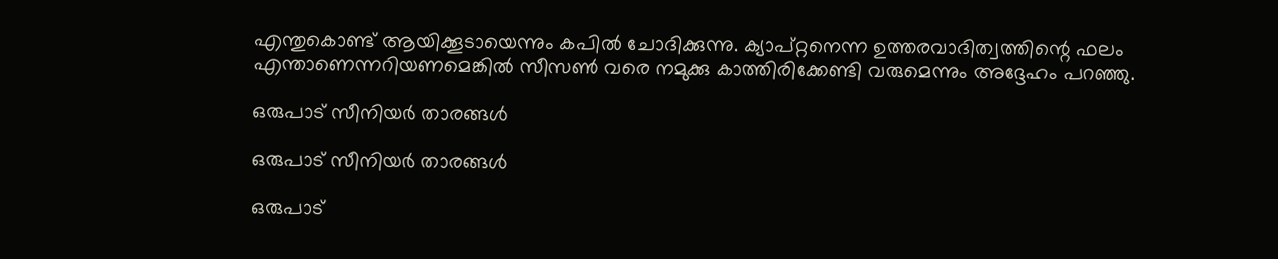എന്തുകൊണ്ട് ആയിക്കൂടായെന്നും കപില്‍ ചോദിക്കുന്നു. ക്യാപ്റ്റനെന്ന ഉത്തരവാദിത്വത്തിന്റെ ഫലം എന്താണെന്നറിയണമെങ്കില്‍ സീസണ്‍ വരെ നമുക്കു കാത്തിരിക്കേണ്ടി വരുമെന്നും അദ്ദേഹം പറഞ്ഞു.

ഒരുപാട് സീനിയര്‍ താരങ്ങള്‍

ഒരുപാട് സീനിയര്‍ താരങ്ങള്‍

ഒരുപാട്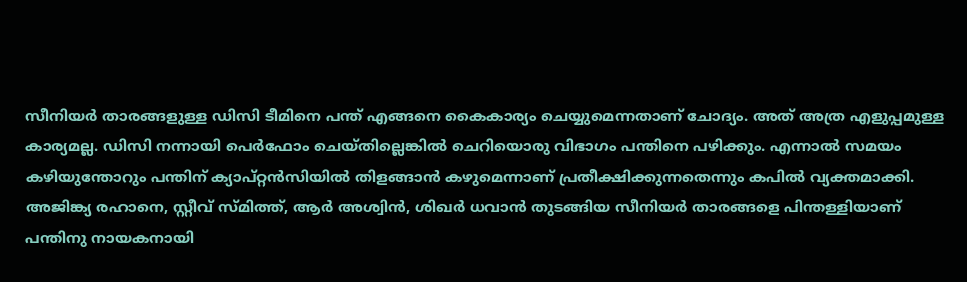സീനിയര്‍ താരങ്ങളുള്ള ഡിസി ടീമിനെ പന്ത് എങ്ങനെ കൈകാര്യം ചെയ്യുമെന്നതാണ് ചോദ്യം. അത് അത്ര എളുപ്പമുള്ള കാര്യമല്ല. ഡിസി നന്നായി പെര്‍ഫോം ചെയ്തില്ലെങ്കില്‍ ചെറിയൊരു വിഭാഗം പന്തിനെ പഴിക്കും. എന്നാല്‍ സമയം കഴിയുന്തോറും പന്തിന് ക്യാപ്റ്റന്‍സിയില്‍ തിളങ്ങാന്‍ കഴുമെന്നാണ് പ്രതീക്ഷിക്കുന്നതെന്നും കപില്‍ വ്യക്തമാക്കി.
അജിങ്ക്യ രഹാനെ, സ്റ്റീവ് സ്മിത്ത്, ആര്‍ അശ്വിന്‍, ശിഖര്‍ ധവാന്‍ തുടങ്ങിയ സീനിയര്‍ താരങ്ങളെ പിന്തള്ളിയാണ് പന്തിനു നായകനായി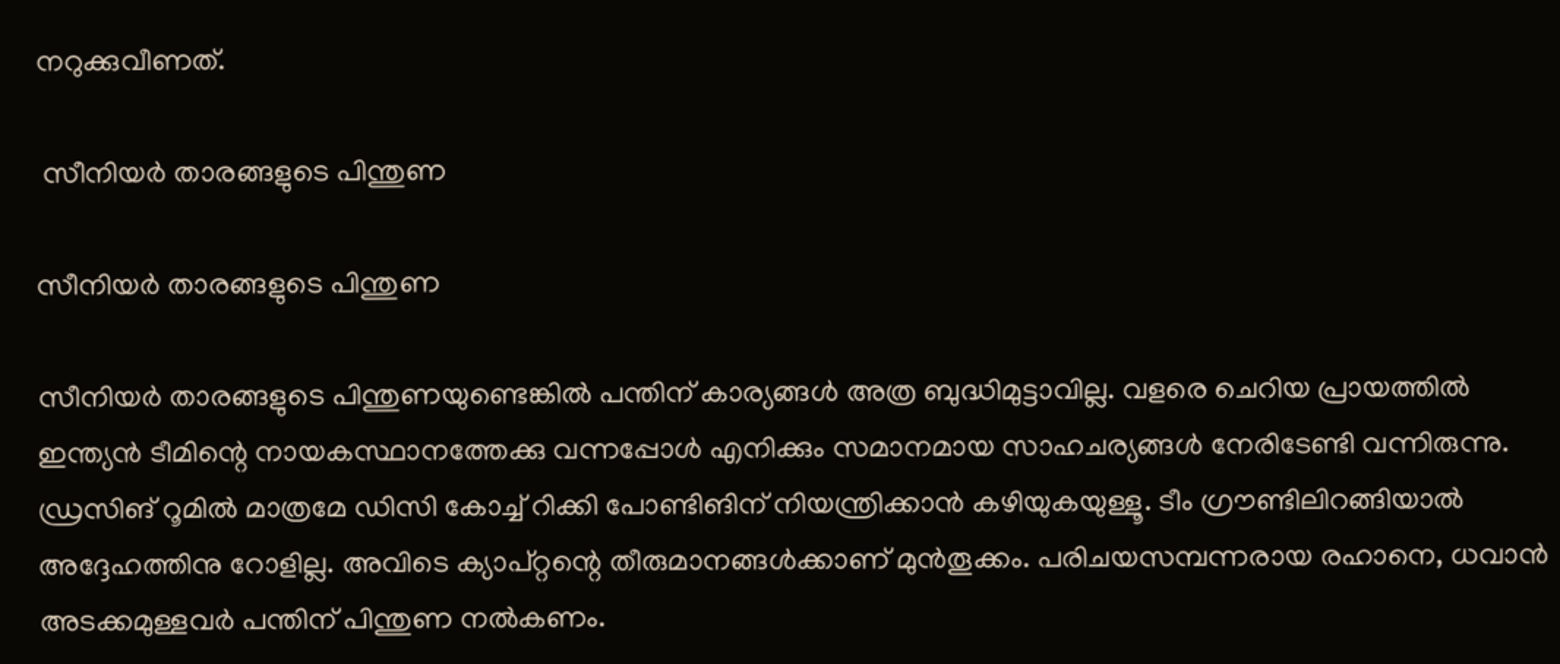നറുക്കുവീണത്.

 സീനിയര്‍ താരങ്ങളുടെ പിന്തുണ

സീനിയര്‍ താരങ്ങളുടെ പിന്തുണ

സീനിയര്‍ താരങ്ങളുടെ പിന്തുണയുണ്ടെങ്കില്‍ പന്തിന് കാര്യങ്ങള്‍ അത്ര ബുദ്ധിമുട്ടാവില്ല. വളരെ ചെറിയ പ്രായത്തില്‍ ഇന്ത്യന്‍ ടീമിന്റെ നായകസ്ഥാനത്തേക്കു വന്നപ്പോള്‍ എനിക്കും സമാനമായ സാഹചര്യങ്ങള്‍ നേരിടേണ്ടി വന്നിരുന്നു.
ഡ്രസിങ് റൂമില്‍ മാത്രമേ ഡിസി കോച്ച് റിക്കി പോണ്ടിങിന് നിയന്ത്രിക്കാന്‍ കഴിയുകയുള്ളൂ. ടീം ഗ്രൗണ്ടിലിറങ്ങിയാല്‍ അദ്ദേഹത്തിനു റോളില്ല. അവിടെ ക്യാപ്റ്റന്റെ തീരുമാനങ്ങള്‍ക്കാണ് മുന്‍തൂക്കം. പരിചയസമ്പന്നരായ രഹാനെ, ധവാന്‍ അടക്കമുള്ളവര്‍ പന്തിന് പിന്തുണ നല്‍കണം.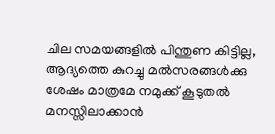ചില സമയങ്ങളില്‍ പിന്തുണ കിട്ടില്ല, ആദ്യത്തെ കുറച്ചു മല്‍സരങ്ങള്‍ക്കു ശേഷം മാത്രമേ നമുക്ക് കൂടുതല്‍ മനസ്സിലാക്കാന്‍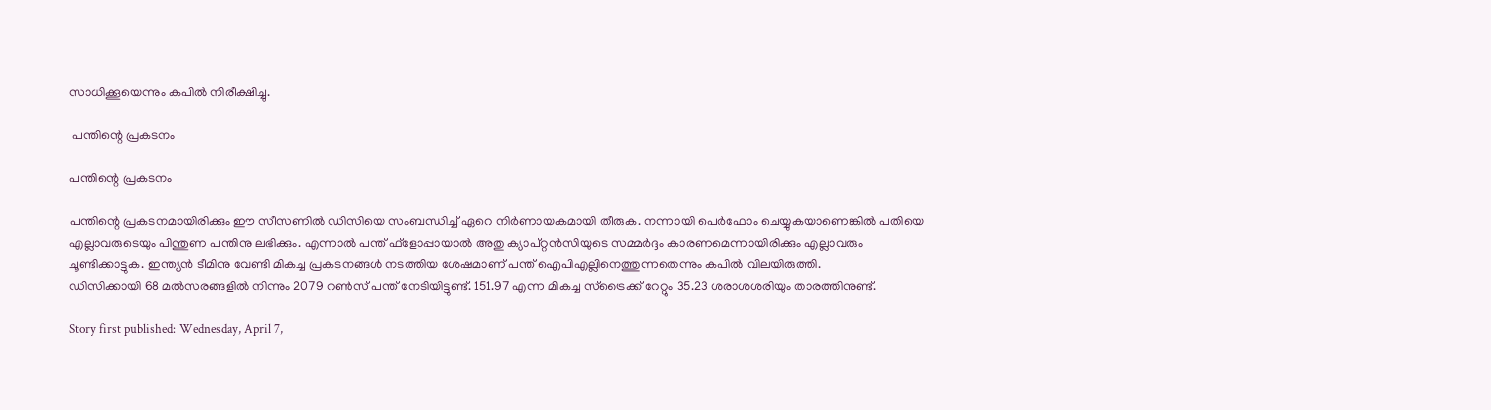സാധിക്കൂയെന്നും കപില്‍ നിരീക്ഷിച്ചു.

 പന്തിന്റെ പ്രകടനം

പന്തിന്റെ പ്രകടനം

പന്തിന്റെ പ്രകടനമായിരിക്കും ഈ സീസണില്‍ ഡിസിയെ സംബന്ധിച്ച് ഏറെ നിര്‍ണായകമായി തീരുക. നന്നായി പെര്‍ഫോം ചെയ്യുകയാണെങ്കില്‍ പതിയെ എല്ലാവരുടെയും പിന്തുണ പന്തിനു ലഭിക്കും. എന്നാല്‍ പന്ത് ഫ്‌ളോപ്പായാല്‍ അതു ക്യാപ്റ്റന്‍സിയുടെ സമ്മര്‍ദ്ദം കാരണമെന്നായിരിക്കും എല്ലാവരും ചൂണ്ടിക്കാട്ടുക. ഇന്ത്യന്‍ ടീമിനു വേണ്ടി മികച്ച പ്രകടനങ്ങള്‍ നടത്തിയ ശേഷമാണ് പന്ത് ഐപിഎല്ലിനെത്തുന്നതെന്നും കപില്‍ വിലയിരുത്തി.
ഡിസിക്കായി 68 മല്‍സരങ്ങളില്‍ നിന്നും 2079 റണ്‍സ് പന്ത് നേടിയിട്ടുണ്ട്. 151.97 എന്ന മികച്ച സ്‌ട്രൈക്ക് റേറ്റും 35.23 ശരാശശരിയും താരത്തിനുണ്ട്.

Story first published: Wednesday, April 7,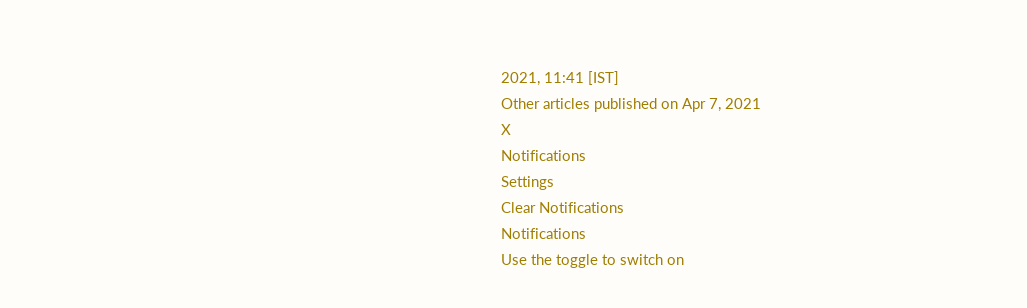2021, 11:41 [IST]
Other articles published on Apr 7, 2021
X
Notifications
Settings
Clear Notifications
Notifications
Use the toggle to switch on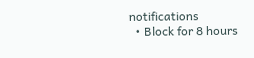notifications
  • Block for 8 hours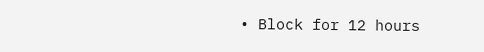• Block for 12 hours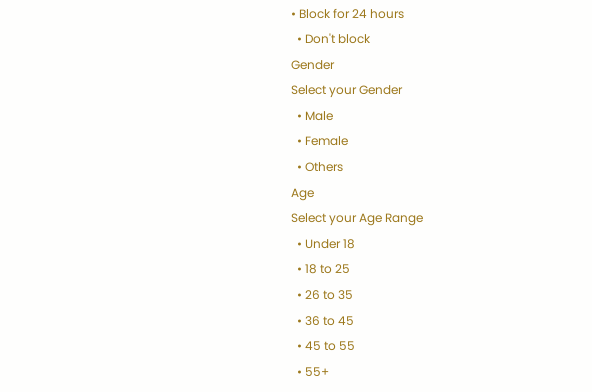• Block for 24 hours
  • Don't block
Gender
Select your Gender
  • Male
  • Female
  • Others
Age
Select your Age Range
  • Under 18
  • 18 to 25
  • 26 to 35
  • 36 to 45
  • 45 to 55
  • 55+